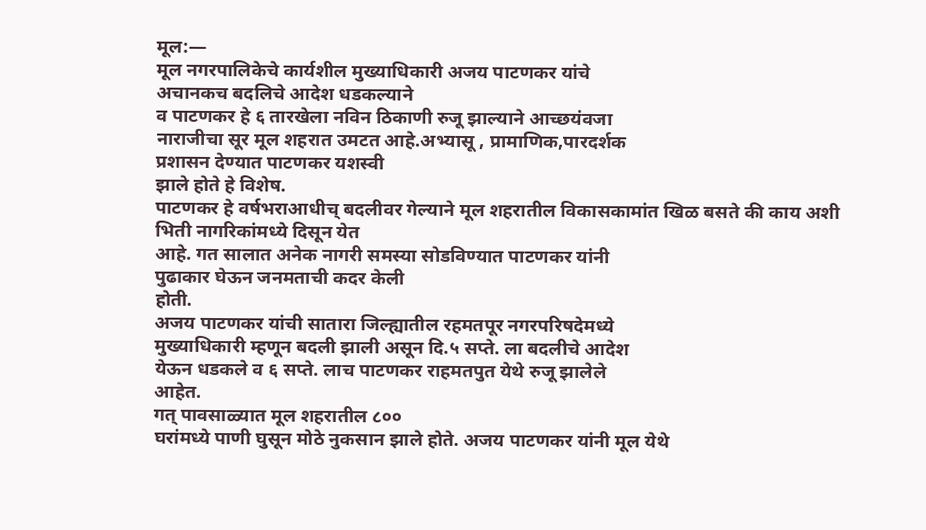मूल:—
मूल नगरपालिकेचे कार्यशील मुख्याधिकारी अजय पाटणकर यांचे
अचानकच बदलिचे आदेश धडकल्याने
व पाटणकर हे ६ तारखेला नविन ठिकाणी रुजू झाल्याने आच्छयंवजा
नाराजीचा सूर मूल शहरात उमटत आहे.अभ्यासू , प्रामाणिक,पारदर्शक
प्रशासन देण्यात पाटणकर यशस्वी
झाले होते हे विशेष.
पाटणकर हे वर्षभराआधीच् बदलीवर गेल्याने मूल शहरातील विकासकामांत खिळ बसते की काय अशी भिती नागरिकांमध्ये दिसून येत
आहे. गत सालात अनेक नागरी समस्या सोडविण्यात पाटणकर यांनी
पुढाकार घेऊन जनमताची कदर केली
होती.
अजय पाटणकर यांची सातारा जिल्ह्यातील रहमतपूर नगरपरिषदेमध्ये
मुख्याधिकारी म्हणून बदली झाली असून दि.५ सप्ते. ला बदलीचे आदेश
येऊन धडकले व ६ सप्ते. लाच पाटणकर राहमतपुत येथे रुजू झालेले
आहेत.
गत् पावसाळ्यात मूल शहरातील ८००
घरांमध्ये पाणी घुसून मोठे नुकसान झाले होते. अजय पाटणकर यांनी मूल येथे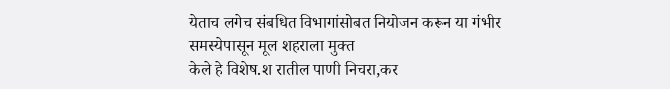येताच लगेच संबधित विभागांसोबत नियोजन करून या गंभीर समस्येपासून मूल शहराला मुक्त
केले हे विशेष.श रातील पाणी निचरा,कर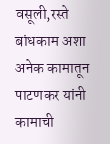वसूली,रस्ते बांधकाम अशा अनेक कामातून पाटणकर यांनी कामाची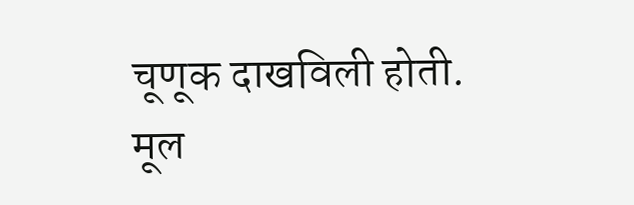चूणूक दाखविली होती.
मूल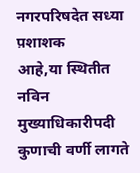नगरपरिषदेत सध्या प़शाशक
आहे,या स्थितीत नविन मुख्याधिकारीपदी कुणाची वर्णी लागते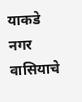याकडे नगर वासियाचे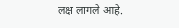लक्ष लागले आहे.